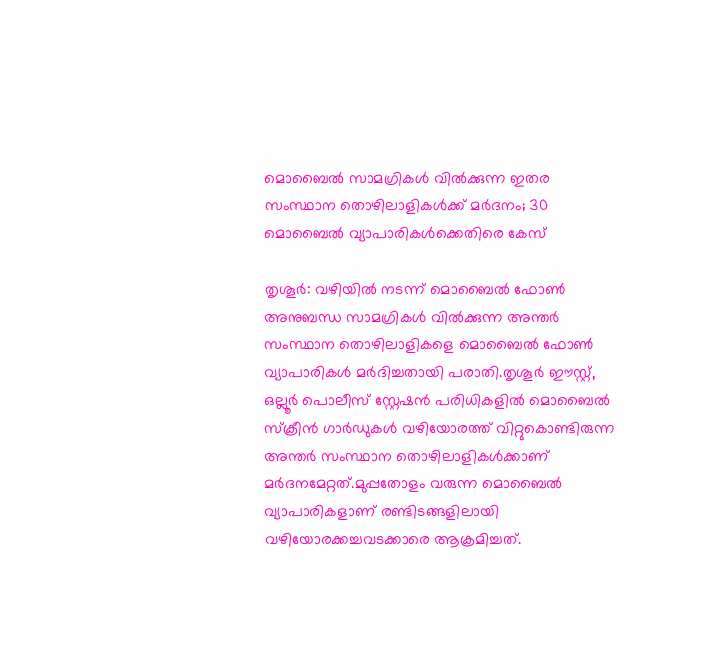മൊബൈൽ സാമഗ്രികൾ വിൽക്കുന്ന ഇതര സംസ്ഥാന തൊഴിലാളികൾക്ക് മർദനം; 30 മൊബൈൽ വ്യാപാരികൾക്കെതിരെ കേസ്

തൃശൂർ: വഴിയിൽ നടന്ന് മൊബൈൽ ഫോൺ അനുബന്ധ സാമഗ്രികൾ വിൽക്കുന്ന അന്തർ സംസ്ഥാന തൊഴിലാളികളെ മൊബൈൽ ഫോൺ  വ്യാപാരികൾ മർദിച്ചതായി പരാതി.തൃശൂർ ഈസ്റ്റ്, ഒല്ലൂർ പൊലീസ് സ്റ്റേഷൻ പരിധികളിൽ മൊബൈൽ സ്ക്രീൻ ഗാർഡുകൾ വഴിയോരത്ത് വിറ്റുകൊണ്ടിരുന്ന അന്തർ സംസ്ഥാന തൊഴിലാളികൾക്കാണ് മർദനമേറ്റത്.മുപ്പതോളം വരുന്ന മൊബൈൽ വ്യാപാരികളാണ് രണ്ടിടങ്ങളിലായി വഴിയോരക്കച്ചവടക്കാരെ ആക്രമിച്ചത്.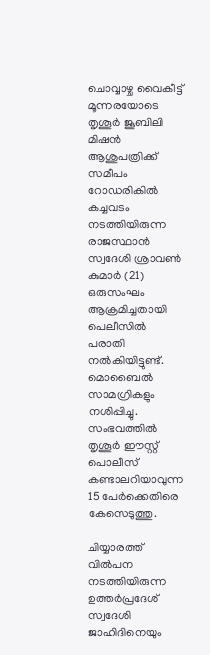ചൊവ്വാഴ്ച വൈകീട്ട് മൂന്നരയോടെ തൃശൂർ ജൂബിലി മിഷൻ ആശുപത്രിക്ക് സമീപം റോഡരികിൽ കച്ചവടം നടത്തിയിരുന്ന രാജസ്ഥാൻ സ്വദേശി ശ്രാവൺ കുമാർ (21) ഒരുസംഘം ആക്രമിച്ചതായി പെലീസിൽ പരാതി നൽകിയിട്ടുണ്ട്. മൊബൈൽ സാമഗ്രികളും നശിപ്പിച്ചു. സംഭവത്തിൽ തൃശൂർ ഈസ്റ്റ് പൊലീസ് കണ്ടാലറിയാവുന്ന 15 പേർക്കെതിരെ കേസെടുത്തു.

ചിയ്യാരത്ത് വിൽപന നടത്തിയിരുന്ന ഉത്തർപ്രദേശ് സ്വദേശി ജാഹിദിനെയും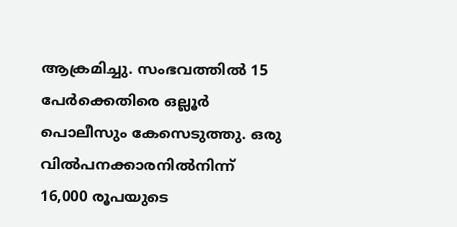ആക്രമിച്ചു. സംഭവത്തിൽ 15 പേർക്കെതിരെ ഒല്ലൂർ പൊലീസും കേസെടുത്തു. ഒരു വിൽപനക്കാരനിൽനിന്ന് 16,000 രൂപയുടെ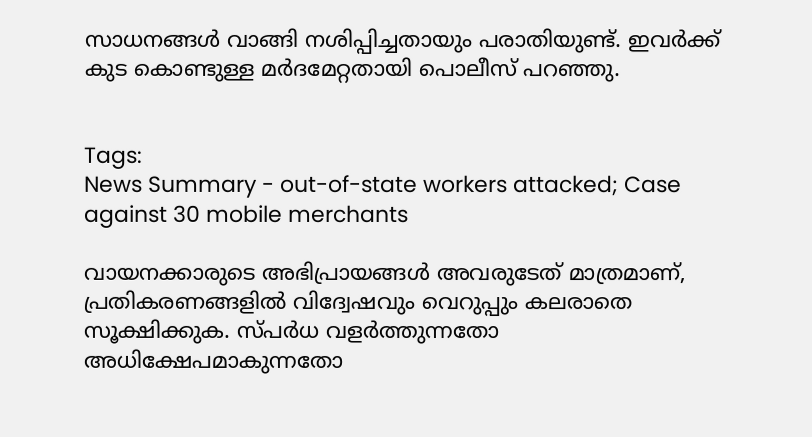സാധനങ്ങൾ വാങ്ങി നശിപ്പിച്ചതായും പരാതിയുണ്ട്. ഇവർക്ക് കുട കൊണ്ടുള്ള മർദമേറ്റതായി പൊലീസ് പറഞ്ഞു.


Tags:
News Summary - out-of-state workers attacked; Case against 30 mobile merchants

വായനക്കാരുടെ അഭിപ്രായങ്ങള്‍ അവരുടേത് മാത്രമാണ്, പ്രതികരണങ്ങളിൽ വിദ്വേഷവും വെറുപ്പും കലരാതെ സൂക്ഷിക്കുക. സ്പർധ വളർത്തുന്നതോ അധിക്ഷേപമാകുന്നതോ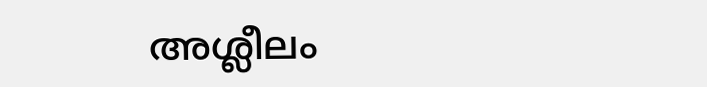അശ്ലീലം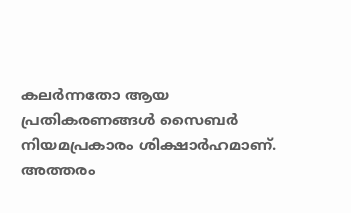കലർന്നതോ ആയ പ്രതികരണങ്ങൾ സൈബർ നിയമപ്രകാരം ശിക്ഷാർഹമാണ്. അത്തരം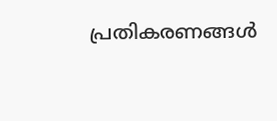പ്രതികരണങ്ങൾ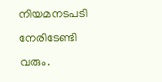നിയമനടപടി നേരിടേണ്ടി വരും.